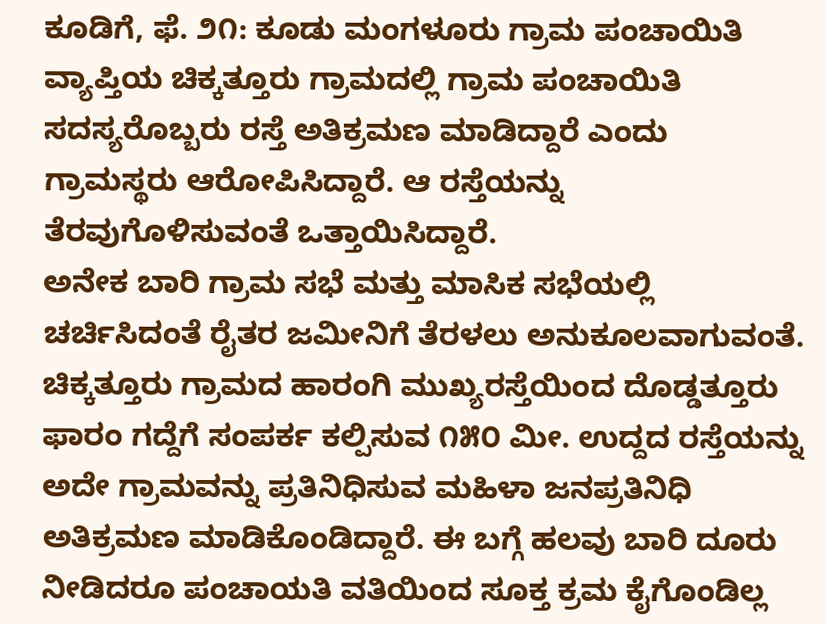ಕೂಡಿಗೆ, ಫೆ. ೨೧: ಕೂಡು ಮಂಗಳೂರು ಗ್ರಾಮ ಪಂಚಾಯಿತಿ ವ್ಯಾಪ್ತಿಯ ಚಿಕ್ಕತ್ತೂರು ಗ್ರಾಮದಲ್ಲಿ ಗ್ರಾಮ ಪಂಚಾಯಿತಿ ಸದಸ್ಯರೊಬ್ಬರು ರಸ್ತೆ ಅತಿಕ್ರಮಣ ಮಾಡಿದ್ದಾರೆ ಎಂದು ಗ್ರಾಮಸ್ಥರು ಆರೋಪಿಸಿದ್ದಾರೆ. ಆ ರಸ್ತೆಯನ್ನು ತೆರವುಗೊಳಿಸುವಂತೆ ಒತ್ತಾಯಿಸಿದ್ದಾರೆ.
ಅನೇಕ ಬಾರಿ ಗ್ರಾಮ ಸಭೆ ಮತ್ತು ಮಾಸಿಕ ಸಭೆಯಲ್ಲಿ ಚರ್ಚಿಸಿದಂತೆ ರೈತರ ಜಮೀನಿಗೆ ತೆರಳಲು ಅನುಕೂಲವಾಗುವಂತೆ.
ಚಿಕ್ಕತ್ತೂರು ಗ್ರಾಮದ ಹಾರಂಗಿ ಮುಖ್ಯರಸ್ತೆಯಿಂದ ದೊಡ್ಡತ್ತೂರು ಫಾರಂ ಗದ್ದೆಗೆ ಸಂಪರ್ಕ ಕಲ್ಪಿಸುವ ೧೫೦ ಮೀ. ಉದ್ದದ ರಸ್ತೆಯನ್ನು ಅದೇ ಗ್ರಾಮವನ್ನು ಪ್ರತಿನಿಧಿಸುವ ಮಹಿಳಾ ಜನಪ್ರತಿನಿಧಿ ಅತಿಕ್ರಮಣ ಮಾಡಿಕೊಂಡಿದ್ದಾರೆ. ಈ ಬಗ್ಗೆ ಹಲವು ಬಾರಿ ದೂರು ನೀಡಿದರೂ ಪಂಚಾಯತಿ ವತಿಯಿಂದ ಸೂಕ್ತ ಕ್ರಮ ಕೈಗೊಂಡಿಲ್ಲ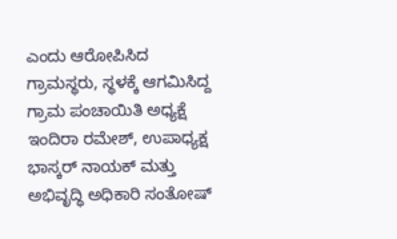ಎಂದು ಆರೋಪಿಸಿದ ಗ್ರಾಮಸ್ಥರು, ಸ್ಥಳಕ್ಕೆ ಆಗಮಿಸಿದ್ದ ಗ್ರಾಮ ಪಂಚಾಯಿತಿ ಅಧ್ಯಕ್ಷೆ ಇಂದಿರಾ ರಮೇಶ್, ಉಪಾಧ್ಯಕ್ಷ ಭಾಸ್ಕರ್ ನಾಯಕ್ ಮತ್ತು ಅಭಿವೃದ್ಧಿ ಅಧಿಕಾರಿ ಸಂತೋಷ್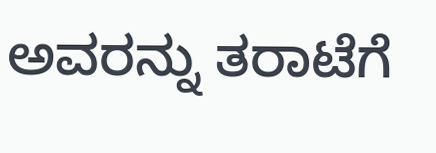ಅವರನ್ನು ತರಾಟೆಗೆ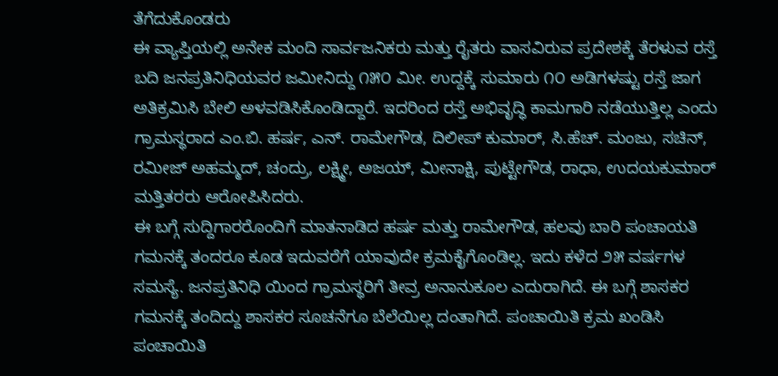ತೆಗೆದುಕೊಂಡರು
ಈ ವ್ಯಾಪ್ತಿಯಲ್ಲಿ ಅನೇಕ ಮಂದಿ ಸಾರ್ವಜನಿಕರು ಮತ್ತು ರೈತರು ವಾಸವಿರುವ ಪ್ರದೇಶಕ್ಕೆ ತೆರಳುವ ರಸ್ತೆ ಬದಿ ಜನಪ್ರತಿನಿಧಿಯವರ ಜಮೀನಿದ್ದು ೧೫೦ ಮೀ. ಉದ್ದಕ್ಕೆ ಸುಮಾರು ೧೦ ಅಡಿಗಳಷ್ಟು ರಸ್ತೆ ಜಾಗ ಅತಿಕ್ರಮಿಸಿ ಬೇಲಿ ಅಳವಡಿಸಿಕೊಂಡಿದ್ದಾರೆ. ಇದರಿಂದ ರಸ್ತೆ ಅಭಿವೃದ್ಧಿ ಕಾಮಗಾರಿ ನಡೆಯುತ್ತಿಲ್ಲ ಎಂದು ಗ್ರಾಮಸ್ಥರಾದ ಎಂ.ಬಿ. ಹರ್ಷ, ಎನ್. ರಾಮೇಗೌಡ, ದಿಲೀಪ್ ಕುಮಾರ್, ಸಿ.ಹೆಚ್. ಮಂಜು, ಸಚಿನ್, ರಮೀಜ್ ಅಹಮ್ಮದ್, ಚಂದ್ರು, ಲಕ್ಷ್ಮೀ, ಅಜಯ್, ಮೀನಾಕ್ಷಿ, ಪುಟ್ಟೇಗೌಡ, ರಾಧಾ, ಉದಯಕುಮಾರ್ ಮತ್ತಿತರರು ಆರೋಪಿಸಿದರು.
ಈ ಬಗ್ಗೆ ಸುದ್ದಿಗಾರರೊಂದಿಗೆ ಮಾತನಾಡಿದ ಹರ್ಷ ಮತ್ತು ರಾಮೇಗೌಡ, ಹಲವು ಬಾರಿ ಪಂಚಾಯತಿ ಗಮನಕ್ಕೆ ತಂದರೂ ಕೂಡ ಇದುವರೆಗೆ ಯಾವುದೇ ಕ್ರಮಕೈಗೊಂಡಿಲ್ಲ. ಇದು ಕಳೆದ ೨೫ ವರ್ಷಗಳ ಸಮಸ್ಯೆ. ಜನಪ್ರತಿನಿಧಿ ಯಿಂದ ಗ್ರಾಮಸ್ಥರಿಗೆ ತೀವ್ರ ಅನಾನುಕೂಲ ಎದುರಾಗಿದೆ. ಈ ಬಗ್ಗೆ ಶಾಸಕರ ಗಮನಕ್ಕೆ ತಂದಿದ್ದು ಶಾಸಕರ ಸೂಚನೆಗೂ ಬೆಲೆಯಿಲ್ಲ ದಂತಾಗಿದೆ. ಪಂಚಾಯಿತಿ ಕ್ರಮ ಖಂಡಿಸಿ ಪಂಚಾಯಿತಿ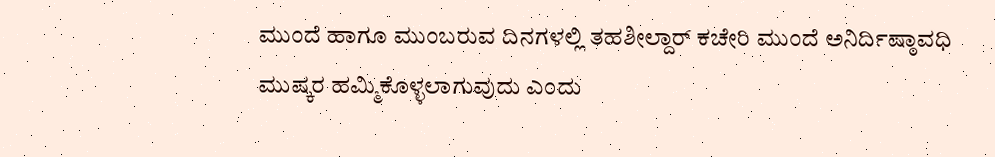ಮುಂದೆ ಹಾಗೂ ಮುಂಬರುವ ದಿನಗಳಲ್ಲಿ ತಹಶೀಲ್ದಾರ್ ಕಚೇರಿ ಮುಂದೆ ಅನಿರ್ದಿಷ್ಠಾವಧಿ ಮುಷ್ಕರ ಹಮ್ಮಿಕೊಳ್ಳಲಾಗುವುದು ಎಂದು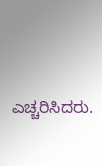ಎಚ್ಚರಿಸಿದರು.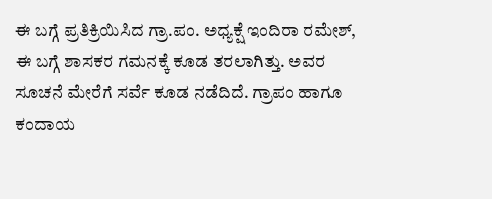ಈ ಬಗ್ಗೆ ಪ್ರತಿಕ್ರಿಯಿಸಿದ ಗ್ರಾ.ಪಂ. ಅಧ್ಯಕ್ಷೆ ಇಂದಿರಾ ರಮೇಶ್, ಈ ಬಗ್ಗೆ ಶಾಸಕರ ಗಮನಕ್ಕೆ ಕೂಡ ತರಲಾಗಿತ್ತು. ಅವರ ಸೂಚನೆ ಮೇರೆಗೆ ಸರ್ವೆ ಕೂಡ ನಡೆದಿದೆ. ಗ್ರಾಪಂ ಹಾಗೂ ಕಂದಾಯ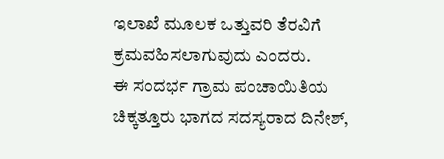ಇಲಾಖೆ ಮೂಲಕ ಒತ್ತುವರಿ ತೆರವಿಗೆ ಕ್ರಮವಹಿಸಲಾಗುವುದು ಎಂದರು.
ಈ ಸಂದರ್ಭ ಗ್ರಾಮ ಪಂಚಾಯಿತಿಯ ಚಿಕ್ಕತ್ತೂರು ಭಾಗದ ಸದಸ್ಯರಾದ ದಿನೇಶ್,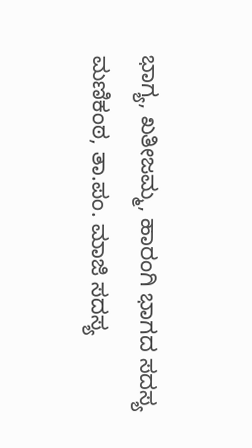ಭಾಗ್ಯ, ಖತೀಜಮ್ಮ, ಹಾರಂಗಿ ಭಾಗದ ಸದಸ್ಯ ಮಣಿಕಂಠ, ತಾ.ಪಂ. ಮಾಜಿ ಸದಸ್ಯ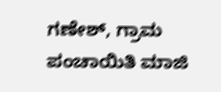ಗಣೇಶ್, ಗ್ರಾಮ ಪಂಚಾಯಿತಿ ಮಾಜಿ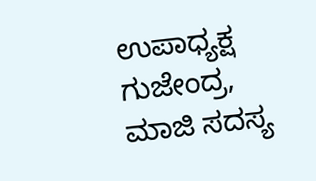ಉಪಾಧ್ಯಕ್ಷ ಗುಜೇಂದ್ರ, ಮಾಜಿ ಸದಸ್ಯ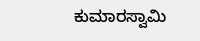ಕುಮಾರಸ್ವಾಮಿ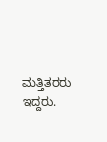ಮತ್ತಿತರರು ಇದ್ದರು.